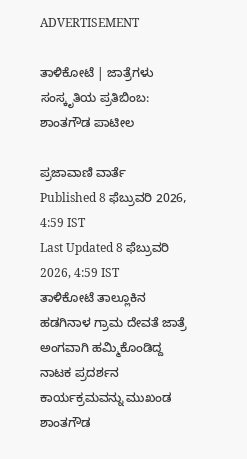ADVERTISEMENT

ತಾಳಿಕೋಟೆ | ಜಾತ್ರೆಗಳು ಸಂಸ್ಕೃತಿಯ ಪ್ರತಿಬಿಂಬ: ಶಾಂತಗೌಡ ಪಾಟೀಲ

ಪ್ರಜಾವಾಣಿ ವಾರ್ತೆ
Published 8 ಫೆಬ್ರುವರಿ 2026, 4:59 IST
Last Updated 8 ಫೆಬ್ರುವರಿ 2026, 4:59 IST
ತಾಳಿಕೋಟೆ ತಾಲ್ಲೂಕಿನ ಹಡಗಿನಾಳ ಗ್ರಾಮ ದೇವತೆ ಜಾತ್ರೆ ಅಂಗವಾಗಿ ಹಮ್ಮಿಕೊಂಡಿದ್ದ ನಾಟಕ ಪ್ರದರ್ಶನ ಕಾರ್ಯಕ್ರಮವನ್ನು ಮುಖಂಡ ಶಾಂತಗೌಡ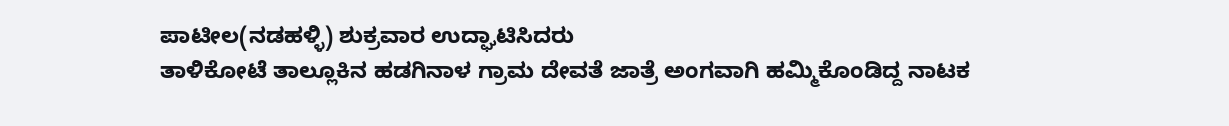ಪಾಟೀಲ(ನಡಹಳ್ಳಿ) ಶುಕ್ರವಾರ ಉದ್ಘಾಟಿಸಿದರು
ತಾಳಿಕೋಟೆ ತಾಲ್ಲೂಕಿನ ಹಡಗಿನಾಳ ಗ್ರಾಮ ದೇವತೆ ಜಾತ್ರೆ ಅಂಗವಾಗಿ ಹಮ್ಮಿಕೊಂಡಿದ್ದ ನಾಟಕ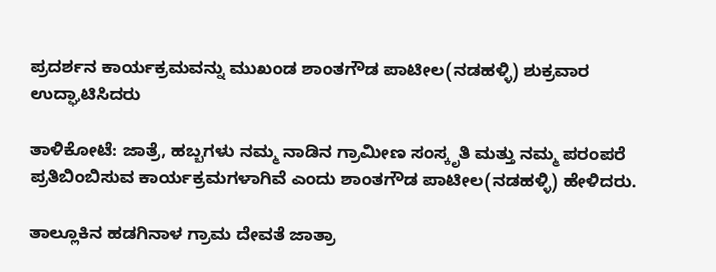ಪ್ರದರ್ಶನ ಕಾರ್ಯಕ್ರಮವನ್ನು ಮುಖಂಡ ಶಾಂತಗೌಡ ಪಾಟೀಲ(ನಡಹಳ್ಳಿ) ಶುಕ್ರವಾರ ಉದ್ಘಾಟಿಸಿದರು

ತಾಳಿಕೋಟೆ: ಜಾತ್ರೆ, ಹಬ್ಬಗಳು ನಮ್ಮ ನಾಡಿನ ಗ್ರಾಮೀಣ ಸಂಸ್ಕೃತಿ ಮತ್ತು ನಮ್ಮ ಪರಂಪರೆ ಪ್ರತಿಬಿಂಬಿಸುವ ಕಾರ್ಯಕ್ರಮಗಳಾಗಿವೆ ಎಂದು ಶಾಂತಗೌಡ ಪಾಟೀಲ(ನಡಹಳ್ಳಿ) ಹೇಳಿದರು.

ತಾಲ್ಲೂಕಿನ ಹಡಗಿನಾಳ ಗ್ರಾಮ ದೇವತೆ ಜಾತ್ರಾ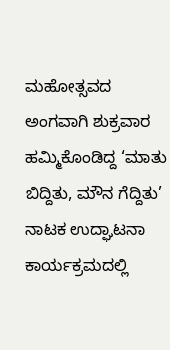ಮಹೋತ್ಸವದ ಅಂಗವಾಗಿ ಶುಕ್ರವಾರ ಹಮ್ಮಿಕೊಂಡಿದ್ದ ‘ಮಾತು ಬಿದ್ದಿತು, ಮೌನ ಗೆದ್ದಿತು’ ನಾಟಕ ಉದ್ಘಾಟನಾ ಕಾರ್ಯಕ್ರಮದಲ್ಲಿ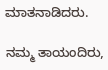ಮಾತನಾಡಿದರು.

ನಮ್ಮ ತಾಯಂದಿರು,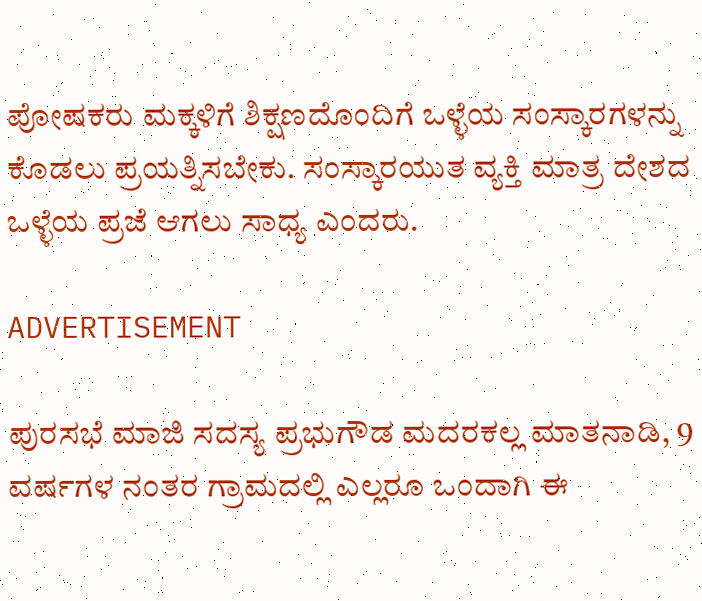ಪೋಷಕರು ಮಕ್ಕಳಿಗೆ ಶಿಕ್ಷಣದೊಂದಿಗೆ ಒಳ್ಳೆಯ ಸಂಸ್ಕಾರಗಳನ್ನು ಕೊಡಲು ಪ್ರಯತ್ನಿಸಬೇಕು. ಸಂಸ್ಕಾರಯುತ ವ್ಯಕ್ತಿ ಮಾತ್ರ ದೇಶದ ಒಳ್ಳೆಯ ಪ್ರಜೆ ಆಗಲು ಸಾಧ್ಯ ಎಂದರು.

ADVERTISEMENT

ಪುರಸಭೆ ಮಾಜಿ ಸದಸ್ಯ ಪ್ರಭುಗೌಡ ಮದರಕಲ್ಲ ಮಾತನಾಡಿ, 9 ವರ್ಷಗಳ ನಂತರ ಗ್ರಾಮದಲ್ಲಿ ಎಲ್ಲರೂ ಒಂದಾಗಿ ಈ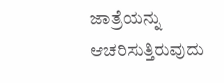ಜಾತ್ರೆಯನ್ನು ಆಚರಿಸುತ್ತಿರುವುದು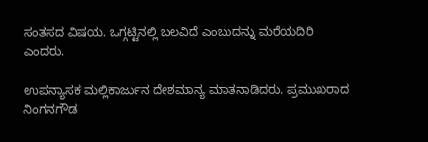ಸಂತಸದ ವಿಷಯ. ಒಗ್ಗಟ್ಟಿನಲ್ಲಿ ಬಲವಿದೆ ಎಂಬುದನ್ನು ಮರೆಯದಿರಿ ಎಂದರು.

ಉಪನ್ಯಾಸಕ ಮಲ್ಲಿಕಾರ್ಜುನ ದೇಶಮಾನ್ಯ ಮಾತನಾಡಿದರು. ಪ್ರಮುಖರಾದ ನಿಂಗನಗೌಡ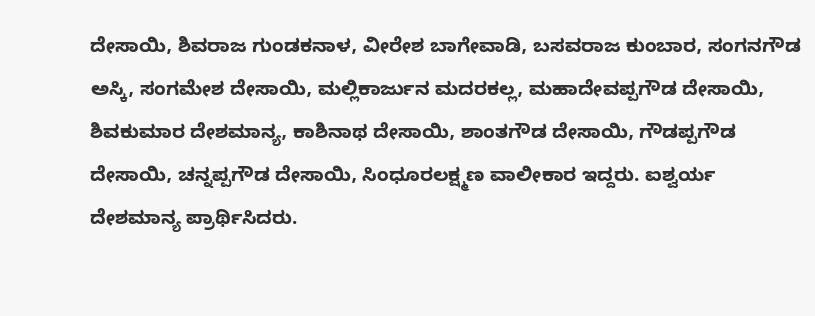ದೇಸಾಯಿ, ಶಿವರಾಜ ಗುಂಡಕನಾಳ, ವೀರೇಶ ಬಾಗೇವಾಡಿ, ಬಸವರಾಜ ಕುಂಬಾರ, ಸಂಗನಗೌಡ ಅಸ್ಕಿ, ಸಂಗಮೇಶ ದೇಸಾಯಿ, ಮಲ್ಲಿಕಾರ್ಜುನ ಮದರಕಲ್ಲ, ಮಹಾದೇವಪ್ಪಗೌಡ ದೇಸಾಯಿ, ಶಿವಕುಮಾರ ದೇಶಮಾನ್ಯ, ಕಾಶಿನಾಥ ದೇಸಾಯಿ, ಶಾಂತಗೌಡ ದೇಸಾಯಿ, ಗೌಡಪ್ಪಗೌಡ ದೇಸಾಯಿ, ಚನ್ನಪ್ಪಗೌಡ ದೇಸಾಯಿ, ಸಿಂಧೂರಲಕ್ಷ್ಮಣ ವಾಲೀಕಾರ ಇದ್ದರು. ಐಶ್ವರ್ಯ ದೇಶಮಾನ್ಯ ಪ್ರಾರ್ಥಿಸಿದರು.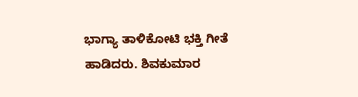ಭಾಗ್ಯಾ ತಾಳಿಕೋಟಿ ಭಕ್ತಿ ಗೀತೆ ಹಾಡಿದರು. ಶಿವಕುಮಾರ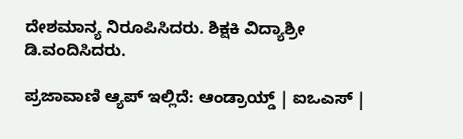ದೇಶಮಾನ್ಯ ನಿರೂಪಿಸಿದರು. ಶಿಕ್ಷಕಿ ವಿದ್ಯಾಶ್ರೀ ಡಿ.ವಂದಿಸಿದರು.

ಪ್ರಜಾವಾಣಿ ಆ್ಯಪ್ ಇಲ್ಲಿದೆ: ಆಂಡ್ರಾಯ್ಡ್ | ಐಒಎಸ್ |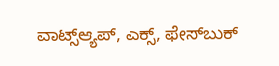ವಾಟ್ಸ್ಆ್ಯಪ್, ಎಕ್ಸ್, ಫೇಸ್‌ಬುಕ್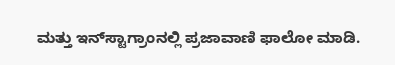ಮತ್ತು ಇನ್‌ಸ್ಟಾಗ್ರಾಂನಲ್ಲಿ ಪ್ರಜಾವಾಣಿ ಫಾಲೋ ಮಾಡಿ.